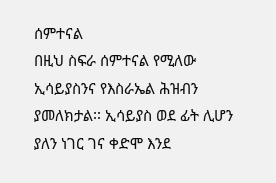ሰምተናል
በዚህ ስፍራ ሰምተናል የሚለው ኢሳይያስንና የእስራኤል ሕዝብን ያመለክታል፡፡ ኢሳይያስ ወደ ፊት ሊሆን ያለን ነገር ገና ቀድሞ እንደ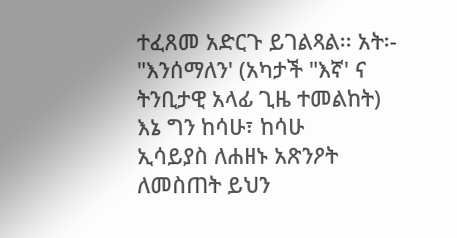ተፈጸመ አድርጉ ይገልጻል፡፡ አት፡- "እንሰማለን' (አካታች "እኛ' ና ትንቢታዊ አላፊ ጊዜ ተመልከት)
እኔ ግን ከሳሁ፣ ከሳሁ
ኢሳይያስ ለሐዘኑ አጽንዖት ለመስጠት ይህን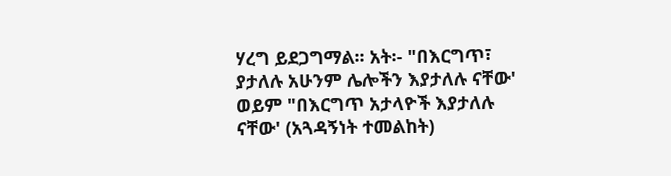ሃረግ ይደጋግማል፡፡ አት፡- "በእርግጥ፣ ያታለሉ አሁንም ሌሎችን እያታለሉ ናቸው' ወይም "በእርግጥ አታላዮች እያታለሉ ናቸው' (አጓዳኝነት ተመልከት)